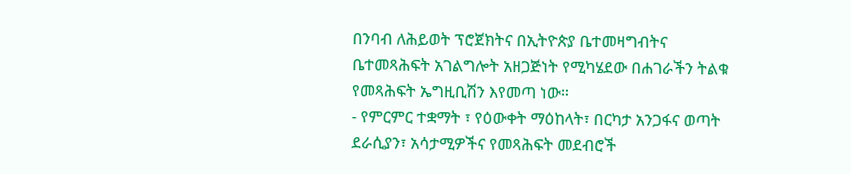በንባብ ለሕይወት ፕሮጀክትና በኢትዮጵያ ቤተመዛግብትና ቤተመጻሕፍት አገልግሎት አዘጋጅነት የሚካሄደው በሐገራችን ትልቁ የመጻሕፍት ኤግዚቢሽን እየመጣ ነው።
- የምርምር ተቋማት ፣ የዕውቀት ማዕከላት፣ በርካታ አንጋፋና ወጣት ደራሲያን፣ አሳታሚዎችና የመጻሕፍት መደብሮች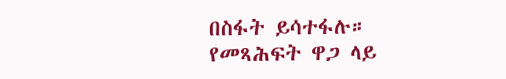በስፋት ይሳተፋሉ።
የመጻሕፍት ዋጋ ላይ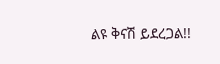ልዩ ቅናሽ ይደረጋል!!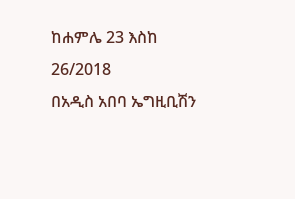ከሐምሌ 23 እስከ 26/2018
በአዲስ አበባ ኤግዚቢሽን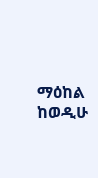ማዕከል
ከወዲሁ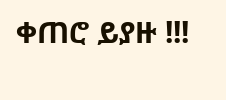ቀጠሮ ይያዙ !!!